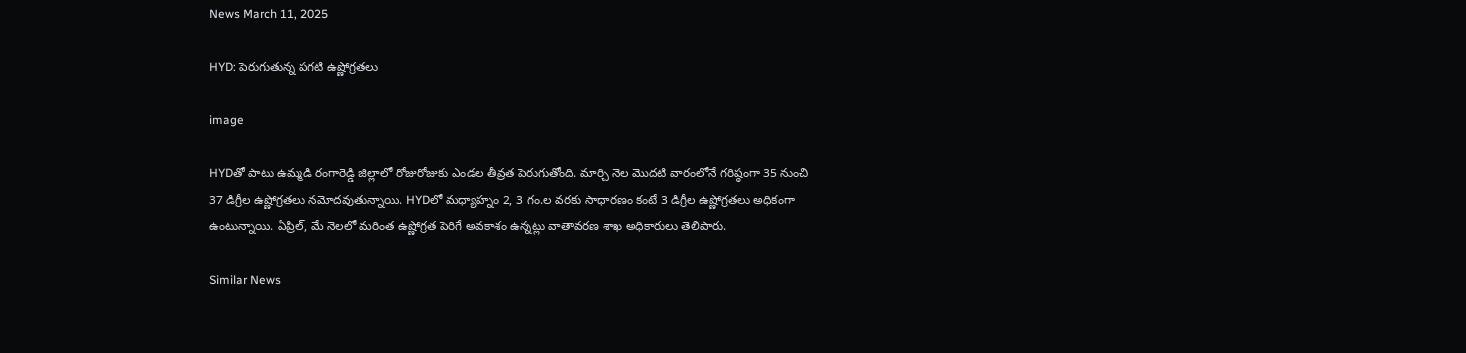News March 11, 2025

HYD: పెరుగుతున్న పగటి ఉష్ణోగ్రతలు

image

HYDతో పాటు ఉమ్మడి రంగారెడ్డి జిల్లాలో రోజురోజుకు ఎండల తీవ్రత పెరుగుతోంది. మార్చి నెల మొదటి వారంలోనే గరిష్ఠంగా 35 నుంచి 37 డిగ్రీల ఉష్ణోగ్రతలు నమోదవుతున్నాయి. HYDలో మధ్యాహ్నం 2, 3 గం.ల వరకు సాధారణం కంటే 3 డిగ్రీల ఉష్ణోగ్రతలు అధికంగా ఉంటున్నాయి. ఏప్రిల్, మే నెలలో మరింత ఉష్ణోగ్రత పెరిగే అవకాశం ఉన్నట్లు వాతావరణ శాఖ అధికారులు తెలిపారు.

Similar News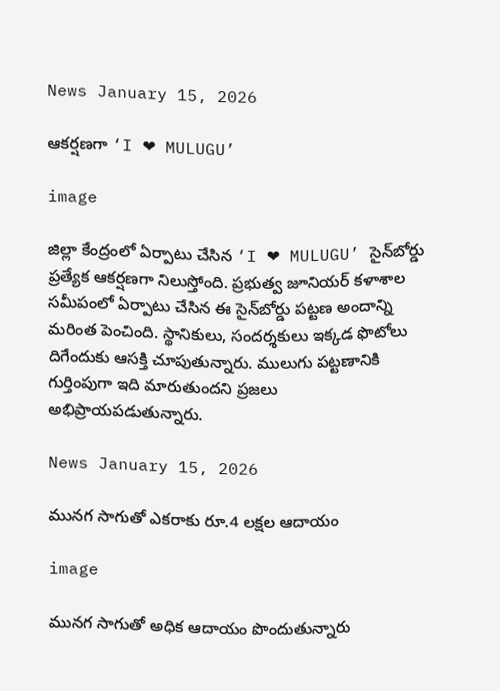News January 15, 2026

ఆకర్షణగా ‘I ❤ MULUGU’

image

జిల్లా కేంద్రంలో ఏర్పాటు చేసిన ‘I ❤ MULUGU’ సైన్‌బోర్డు ప్రత్యేక ఆకర్షణగా నిలుస్తోంది. ప్రభుత్వ జూనియర్ కళాశాల సమీపంలో ఏర్పాటు చేసిన ఈ సైన్‌బోర్డు పట్టణ అందాన్ని మరింత పెంచింది. స్థానికులు, సందర్శకులు ఇక్కడ ఫొటోలు దిగేందుకు ఆసక్తి చూపుతున్నారు. ములుగు పట్టణానికి గుర్తింపుగా ఇది మారుతుందని ప్రజలు అభిప్రాయపడుతున్నారు.

News January 15, 2026

మునగ సాగుతో ఎకరాకు రూ.4 లక్షల ఆదాయం

image

మునగ సాగుతో అధిక ఆదాయం పొందుతున్నారు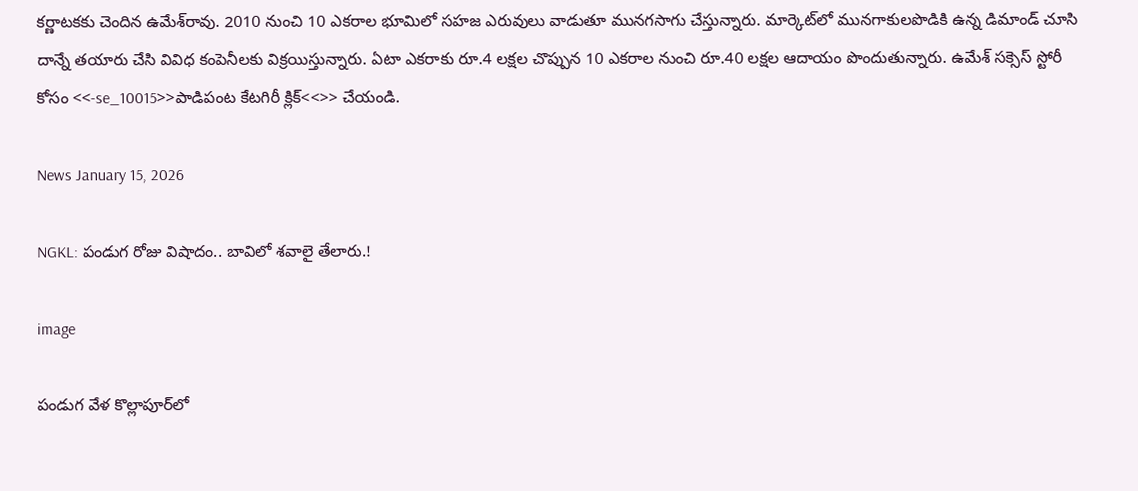కర్ణాటకకు చెందిన ఉమేశ్‌రావు. 2010 నుంచి 10 ఎకరాల భూమిలో సహజ ఎరువులు వాడుతూ మునగసాగు చేస్తున్నారు. మార్కెట్‌లో మునగాకులపొడికి ఉన్న డిమాండ్ చూసి దాన్నే తయారు చేసి వివిధ కంపెనీలకు విక్రయిస్తున్నారు. ఏటా ఎకరాకు రూ.4 లక్షల చొప్పున 10 ఎకరాల నుంచి రూ.40 లక్షల ఆదాయం పొందుతున్నారు. ఉమేశ్ సక్సెస్ స్టోరీ కోసం <<-se_10015>>పాడిపంట కేటగిరీ క్లిక్<<>> చేయండి.

News January 15, 2026

NGKL: పండుగ రోజు విషాదం.. బావిలో శవాలై తేలారు.!

image

పండుగ వేళ కొల్లాపూర్‌లో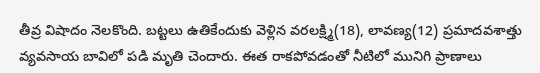తీవ్ర విషాదం నెలకొంది. బట్టలు ఉతికేందుకు వెళ్లిన వరలక్ష్మి(18), లావణ్య(12) ప్రమాదవశాత్తు వ్యవసాయ బావిలో పడి మృతి చెందారు. ఈత రాకపోవడంతో నీటిలో మునిగి ప్రాణాలు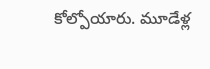కోల్పోయారు. మూడేళ్ల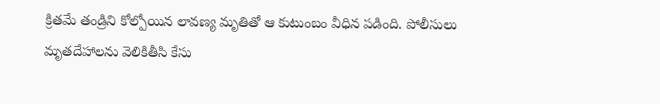క్రితమే తండ్రిని కోల్పోయిన లావణ్య మృతితో ఆ కుటుంబం వీధిన పడింది. పోలీసులు మృతదేహాలను వెలికితీసి కేసు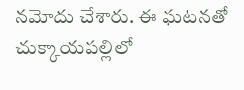నమోదు చేశారు. ఈ ఘటనతో చుక్కాయపల్లిలో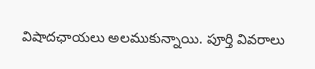విషాదఛాయలు అలముకున్నాయి. పూర్తి వివరాలు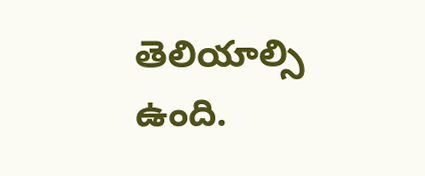తెలియాల్సి ఉంది.